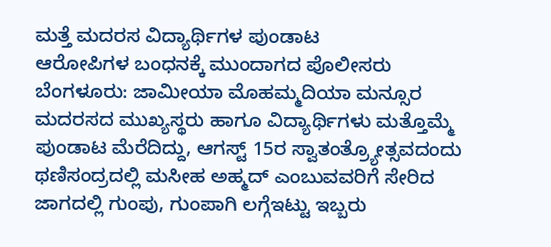ಮತ್ತೆ ಮದರಸ ವಿದ್ಯಾರ್ಥಿಗಳ ಪುಂಡಾಟ
ಆರೋಪಿಗಳ ಬಂಧನಕ್ಕೆ ಮುಂದಾಗದ ಪೊಲೀಸರು
ಬೆಂಗಳೂರು: ಜಾಮೀಯಾ ಮೊಹಮ್ಮದಿಯಾ ಮನ್ಸೂರ ಮದರಸದ ಮುಖ್ಯಸ್ಥರು ಹಾಗೂ ವಿದ್ಯಾರ್ಥಿಗಳು ಮತ್ತೊಮ್ಮೆ ಪುಂಡಾಟ ಮೆರೆದಿದ್ದು, ಆಗಸ್ಟ್ 15ರ ಸ್ವಾತಂತ್ರ್ಯೋತ್ಸವದಂದು ಥಣಿಸಂದ್ರದಲ್ಲಿ ಮಸೀಹ ಅಹ್ಮದ್ ಎಂಬುವವರಿಗೆ ಸೇರಿದ ಜಾಗದಲ್ಲಿ ಗುಂಪು, ಗುಂಪಾಗಿ ಲಗ್ಗೆಇಟ್ಟು ಇಬ್ಬರು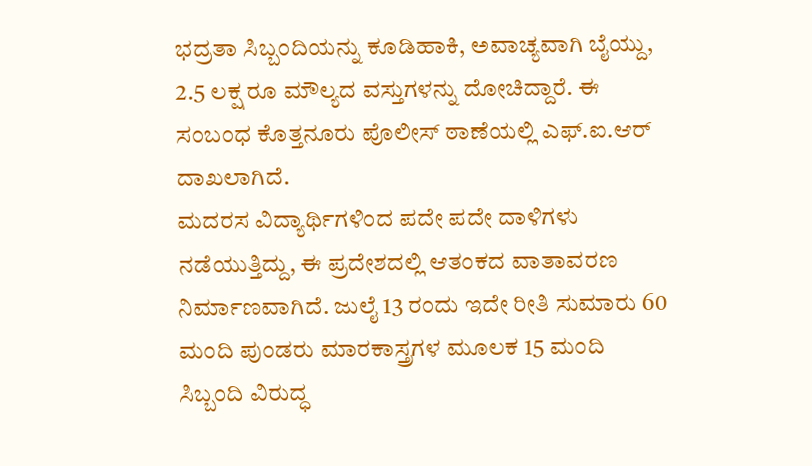ಭದ್ರತಾ ಸಿಬ್ಬಂದಿಯನ್ನು ಕೂಡಿಹಾಕಿ, ಅವಾಚ್ಯವಾಗಿ ಬೈಯ್ದು, 2.5 ಲಕ್ಷ ರೂ ಮೌಲ್ಯದ ವಸ್ತುಗಳನ್ನು ದೋಚಿದ್ದಾರೆ. ಈ ಸಂಬಂಧ ಕೊತ್ತನೂರು ಪೊಲೀಸ್ ಠಾಣೆಯಲ್ಲಿ ಎಫ್.ಐ.ಆರ್ ದಾಖಲಾಗಿದೆ.
ಮದರಸ ವಿದ್ಯಾರ್ಥಿಗಳಿಂದ ಪದೇ ಪದೇ ದಾಳಿಗಳು ನಡೆಯುತ್ತಿದ್ದು, ಈ ಪ್ರದೇಶದಲ್ಲಿ ಆತಂಕದ ವಾತಾವರಣ ನಿರ್ಮಾಣವಾಗಿದೆ. ಜುಲೈ 13 ರಂದು ಇದೇ ರೀತಿ ಸುಮಾರು 60 ಮಂದಿ ಪುಂಡರು ಮಾರಕಾಸ್ತ್ರಗಳ ಮೂಲಕ 15 ಮಂದಿ ಸಿಬ್ಬಂದಿ ವಿರುದ್ಧ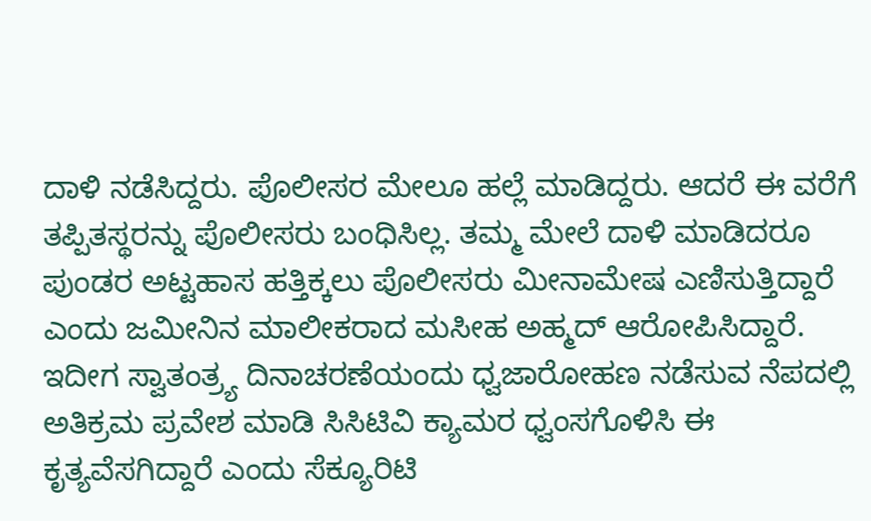ದಾಳಿ ನಡೆಸಿದ್ದರು. ಪೊಲೀಸರ ಮೇಲೂ ಹಲ್ಲೆ ಮಾಡಿದ್ದರು. ಆದರೆ ಈ ವರೆಗೆ ತಪ್ಪಿತಸ್ಥರನ್ನು ಪೊಲೀಸರು ಬಂಧಿಸಿಲ್ಲ. ತಮ್ಮ ಮೇಲೆ ದಾಳಿ ಮಾಡಿದರೂ ಪುಂಡರ ಅಟ್ಟಹಾಸ ಹತ್ತಿಕ್ಕಲು ಪೊಲೀಸರು ಮೀನಾಮೇಷ ಎಣಿಸುತ್ತಿದ್ದಾರೆ ಎಂದು ಜಮೀನಿನ ಮಾಲೀಕರಾದ ಮಸೀಹ ಅಹ್ಮದ್ ಆರೋಪಿಸಿದ್ದಾರೆ.
ಇದೀಗ ಸ್ವಾತಂತ್ರ್ಯ ದಿನಾಚರಣೆಯಂದು ಧ್ವಜಾರೋಹಣ ನಡೆಸುವ ನೆಪದಲ್ಲಿ ಅತಿಕ್ರಮ ಪ್ರವೇಶ ಮಾಡಿ ಸಿಸಿಟಿವಿ ಕ್ಯಾಮರ ಧ್ವಂಸಗೊಳಿಸಿ ಈ ಕೃತ್ಯವೆಸಗಿದ್ದಾರೆ ಎಂದು ಸೆಕ್ಯೂರಿಟಿ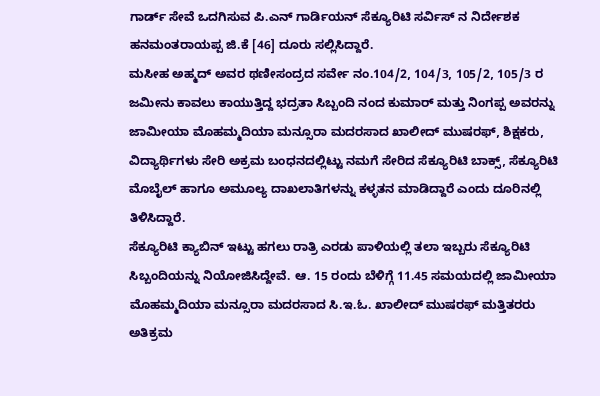ಗಾರ್ಡ್ ಸೇವೆ ಒದಗಿಸುವ ಪಿ.ಎನ್ ಗಾರ್ಡಿಯನ್ ಸೆಕ್ಯೂರಿಟಿ ಸರ್ವಿಸ್ ನ ನಿರ್ದೇಶಕ ಹನಮಂತರಾಯಪ್ಪ ಜಿ.ಕೆ [46] ದೂರು ಸಲ್ಲಿಸಿದ್ದಾರೆ.
ಮಸೀಹ ಅಹ್ಮದ್ ಅವರ ಥಣೀಸಂದ್ರದ ಸರ್ವೇ ನಂ.104/2, 104/3, 105/2, 105/3 ರ ಜಮೀನು ಕಾವಲು ಕಾಯುತ್ತಿದ್ದ ಭದ್ರತಾ ಸಿಬ್ಬಂದಿ ನಂದ ಕುಮಾರ್ ಮತ್ತು ನಿಂಗಪ್ಪ ಅವರನ್ನು ಜಾಮೀಯಾ ಮೊಹಮ್ಮದಿಯಾ ಮನ್ಸೂರಾ ಮದರಸಾದ ಖಾಲೀದ್ ಮುಷರಫ್, ಶಿಕ್ಷಕರು, ವಿದ್ಯಾರ್ಥಿಗಳು ಸೇರಿ ಅಕ್ರಮ ಬಂಧನದಲ್ಲಿಟ್ಟು ನಮಗೆ ಸೇರಿದ ಸೆಕ್ಯೂರಿಟಿ ಬಾಕ್ಸ್, ಸೆಕ್ಯೂರಿಟಿ ಮೊಬೈಲ್ ಹಾಗೂ ಅಮೂಲ್ಯ ದಾಖಲಾತಿಗಳನ್ನು ಕಳ್ಳತನ ಮಾಡಿದ್ದಾರೆ ಎಂದು ದೂರಿನಲ್ಲಿ ತಿಳಿಸಿದ್ದಾರೆ.
ಸೆಕ್ಯೂರಿಟಿ ಕ್ಯಾಬಿನ್ ಇಟ್ಟು ಹಗಲು ರಾತ್ರಿ ಎರಡು ಪಾಳಿಯಲ್ಲಿ ತಲಾ ಇಬ್ಬರು ಸೆಕ್ಯೂರಿಟಿ ಸಿಬ್ಬಂದಿಯನ್ನು ನಿಯೋಜಿಸಿದ್ದೇವೆ. ಆ. 15 ರಂದು ಬೆಳಿಗ್ಗೆ 11.45 ಸಮಯದಲ್ಲಿ ಜಾಮೀಯಾ ಮೊಹಮ್ಮದಿಯಾ ಮನ್ಸೂರಾ ಮದರಸಾದ ಸಿ.ಇ.ಓ. ಖಾಲೀದ್ ಮುಷರಫ್ ಮತ್ತಿತರರು ಅತಿಕ್ರಮ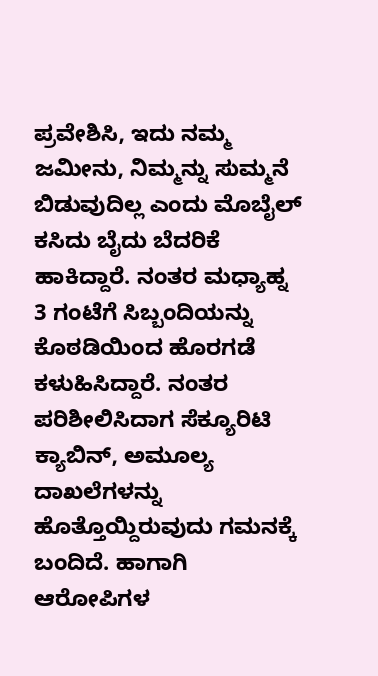ಪ್ರವೇಶಿಸಿ, ಇದು ನಮ್ಮ ಜಮೀನು, ನಿಮ್ಮನ್ನು ಸುಮ್ಮನೆ ಬಿಡುವುದಿಲ್ಲ ಎಂದು ಮೊಬೈಲ್ ಕಸಿದು ಬೈದು ಬೆದರಿಕೆ ಹಾಕಿದ್ದಾರೆ. ನಂತರ ಮಧ್ಯಾಹ್ನ 3 ಗಂಟೆಗೆ ಸಿಬ್ಬಂದಿಯನ್ನು ಕೊಠಡಿಯಿಂದ ಹೊರಗಡೆ ಕಳುಹಿಸಿದ್ದಾರೆ. ನಂತರ ಪರಿಶೀಲಿಸಿದಾಗ ಸೆಕ್ಯೂರಿಟಿ ಕ್ಯಾಬಿನ್, ಅಮೂಲ್ಯ ದಾಖಲೆಗಳನ್ನು ಹೊತ್ತೊಯ್ದಿರುವುದು ಗಮನಕ್ಕೆ ಬಂದಿದೆ. ಹಾಗಾಗಿ ಆರೋಪಿಗಳ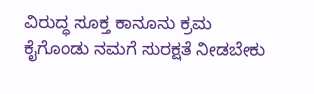ವಿರುದ್ಧ ಸೂಕ್ತ ಕಾನೂನು ಕ್ರಮ ಕೈಗೊಂಡು ನಮಗೆ ಸುರಕ್ಷತೆ ನೀಡಬೇಕು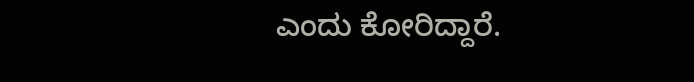ಎಂದು ಕೋರಿದ್ದಾರೆ.